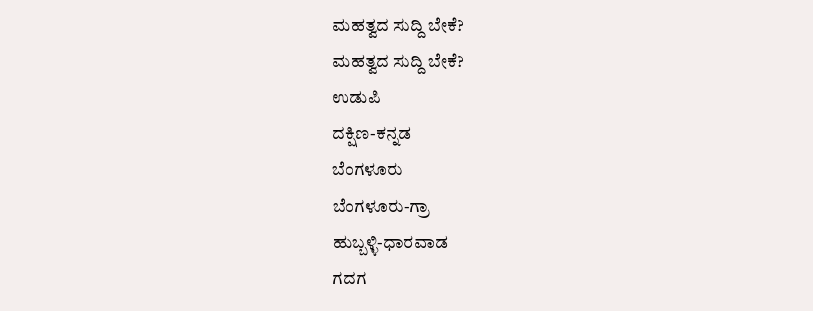ಮಹತ್ವದ ಸುದ್ದಿ ಬೇಕೆ?
ಮಹತ್ವದ ಸುದ್ದಿ ಬೇಕೆ?
ಉಡುಪಿ
ದಕ್ಷಿಣ-ಕನ್ನಡ
ಬೆಂಗಳೂರು
ಬೆಂಗಳೂರು-ಗ್ರಾ
ಹುಬ್ಬಳ್ಳಿ-ಧಾರವಾಡ
ಗದಗ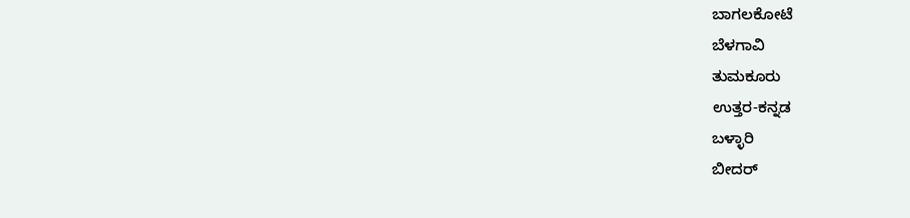ಬಾಗಲಕೋಟೆ
ಬೆಳಗಾವಿ
ತುಮಕೂರು
ಉತ್ತರ-ಕನ್ನಡ
ಬಳ್ಳಾರಿ
ಬೀದರ್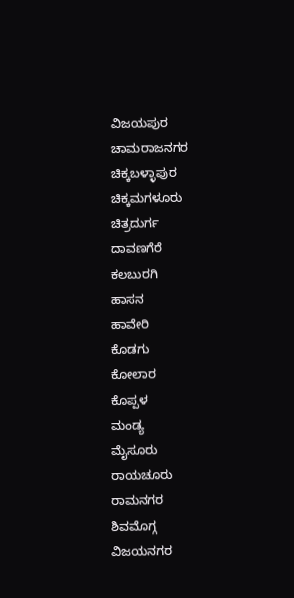ವಿಜಯಪುರ
ಚಾಮರಾಜನಗರ
ಚಿಕ್ಕಬಳ್ಳಾಪುರ
ಚಿಕ್ಕಮಗಳೂರು
ಚಿತ್ರದುರ್ಗ
ದಾವಣಗೆರೆ
ಕಲಬುರಗಿ
ಹಾಸನ
ಹಾವೇರಿ
ಕೊಡಗು
ಕೋಲಾರ
ಕೊಪ್ಪಳ
ಮಂಡ್ಯ
ಮೈಸೂರು
ರಾಯಚೂರು
ರಾಮನಗರ
ಶಿವಮೊಗ್ಗ
ವಿಜಯನಗರ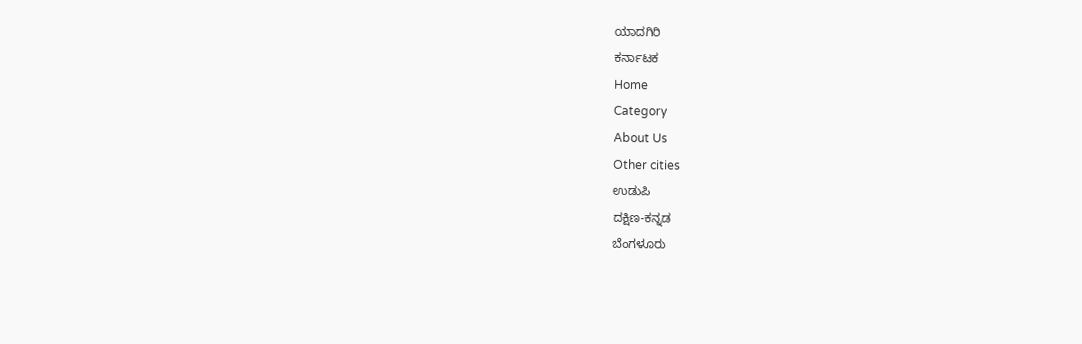ಯಾದಗಿರಿ
ಕರ್ನಾಟಕ
Home
Category
About Us
Other cities
ಉಡುಪಿ
ದಕ್ಷಿಣ-ಕನ್ನಡ
ಬೆಂಗಳೂರು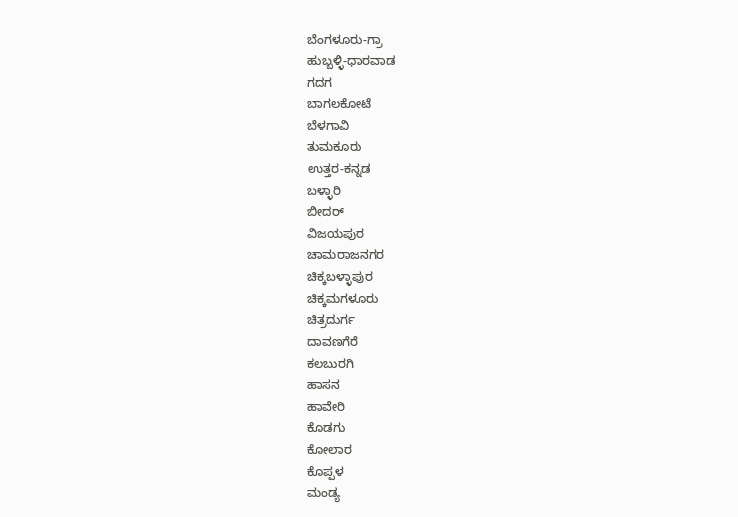ಬೆಂಗಳೂರು-ಗ್ರಾ
ಹುಬ್ಬಳ್ಳಿ-ಧಾರವಾಡ
ಗದಗ
ಬಾಗಲಕೋಟೆ
ಬೆಳಗಾವಿ
ತುಮಕೂರು
ಉತ್ತರ-ಕನ್ನಡ
ಬಳ್ಳಾರಿ
ಬೀದರ್
ವಿಜಯಪುರ
ಚಾಮರಾಜನಗರ
ಚಿಕ್ಕಬಳ್ಳಾಪುರ
ಚಿಕ್ಕಮಗಳೂರು
ಚಿತ್ರದುರ್ಗ
ದಾವಣಗೆರೆ
ಕಲಬುರಗಿ
ಹಾಸನ
ಹಾವೇರಿ
ಕೊಡಗು
ಕೋಲಾರ
ಕೊಪ್ಪಳ
ಮಂಡ್ಯ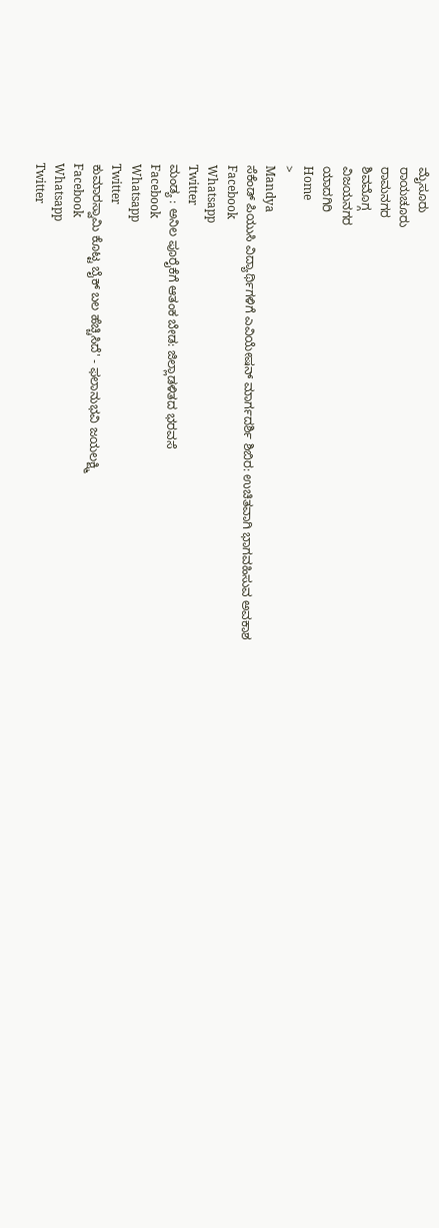ಮೈಸೂರು
ರಾಯಚೂರು
ರಾಮನಗರ
ಶಿವಮೊಗ್ಗ
ವಿಜಯನಗರ
ಯಾದಗಿರಿ
Home
>
Mandya
ಸೆಕೆಂಡ್ ಪಿಯುಸಿ ವಿದ್ಯಾರ್ಥಿಗಳಿಗೆ ಎವಿಯೇಷನ್ ಮಾರ್ಗದರ್ಶಿ ಶಿಬಿರ: ಉಚಿತವಾಗಿ ಭಾಗವಹಿಸುವ ಅವಕಾಶ
Facebook
Whatsapp
Twitter
ಮಂಡ್ಯ : ಅನಿಲ ಪೂರೈಕೆಗೆ ಆತಂಕ ಬೇಡ: ಜಿಲ್ಲಾಡಳಿತದ ಭರವಸೆ
Facebook
Whatsapp
Twitter
ಕುಮಾರಸ್ವಾಮಿ ಕೊಟ್ಟ ಬೈಕ್ ಬಲ ಹೆಚ್ಚಿಸಿದೆ' - ಫಲಾನುಭವಿ ಜಯಲಕ್ಷ್ಮಿ
Facebook
Whatsapp
Twitter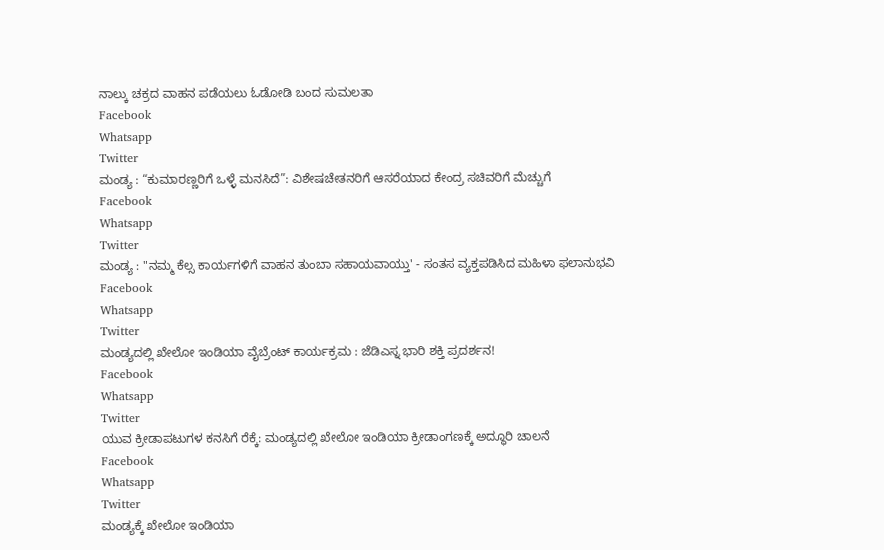ನಾಲ್ಕು ಚಕ್ರದ ವಾಹನ ಪಡೆಯಲು ಓಡೋಡಿ ಬಂದ ಸುಮಲತಾ
Facebook
Whatsapp
Twitter
ಮಂಡ್ಯ : “ಕುಮಾರಣ್ಣರಿಗೆ ಒಳ್ಳೆ ಮನಸಿದೆ”: ವಿಶೇಷಚೇತನರಿಗೆ ಆಸರೆಯಾದ ಕೇಂದ್ರ ಸಚಿವರಿಗೆ ಮೆಚ್ಚುಗೆ
Facebook
Whatsapp
Twitter
ಮಂಡ್ಯ : "ನಮ್ಮ ಕೆಲ್ಸ ಕಾರ್ಯಗಳಿಗೆ ವಾಹನ ತುಂಬಾ ಸಹಾಯವಾಯ್ತು' - ಸಂತಸ ವ್ಯಕ್ತಪಡಿಸಿದ ಮಹಿಳಾ ಫಲಾನುಭವಿ
Facebook
Whatsapp
Twitter
ಮಂಡ್ಯದಲ್ಲಿ ಖೇಲೋ ಇಂಡಿಯಾ ವೈಬ್ರೆಂಟ್ ಕಾರ್ಯಕ್ರಮ : ಜೆಡಿಎಸ್ನ ಭಾರಿ ಶಕ್ತಿ ಪ್ರದರ್ಶನ!
Facebook
Whatsapp
Twitter
ಯುವ ಕ್ರೀಡಾಪಟುಗಳ ಕನಸಿಗೆ ರೆಕ್ಕೆ: ಮಂಡ್ಯದಲ್ಲಿ ಖೇಲೋ ಇಂಡಿಯಾ ಕ್ರೀಡಾಂಗಣಕ್ಕೆ ಅದ್ಧೂರಿ ಚಾಲನೆ
Facebook
Whatsapp
Twitter
ಮಂಡ್ಯಕ್ಕೆ ಖೇಲೋ ಇಂಡಿಯಾ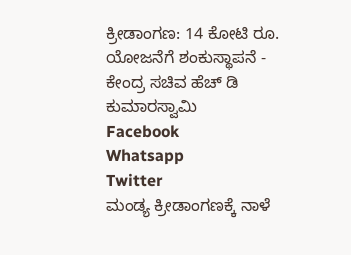ಕ್ರೀಡಾಂಗಣ: 14 ಕೋಟಿ ರೂ. ಯೋಜನೆಗೆ ಶಂಕುಸ್ಥಾಪನೆ - ಕೇಂದ್ರ ಸಚಿವ ಹೆಚ್ ಡಿ ಕುಮಾರಸ್ವಾಮಿ
Facebook
Whatsapp
Twitter
ಮಂಡ್ಯ ಕ್ರೀಡಾಂಗಣಕ್ಕೆ ನಾಳೆ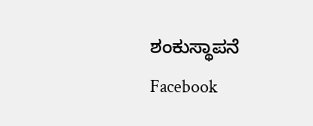ಶಂಕುಸ್ಥಾಪನೆ
Facebook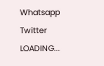Whatsapp
Twitter
LOADING...